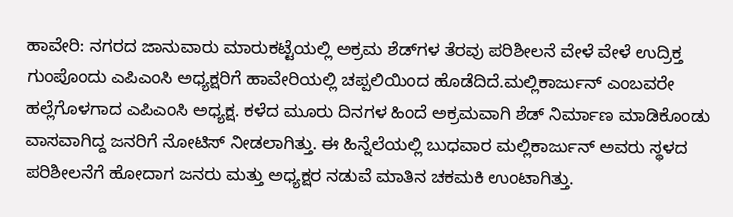ಹಾವೇರಿ: ನಗರದ ಜಾನುವಾರು ಮಾರುಕಟ್ಟೆಯಲ್ಲಿ ಅಕ್ರಮ ಶೆಡ್‍ಗಳ ತೆರವು ಪರಿಶೀಲನೆ ವೇಳೆ ವೇಳೆ ಉದ್ರಿಕ್ತ ಗುಂಪೊಂದು ಎಪಿಎಂಸಿ ಅಧ್ಯಕ್ಷರಿಗೆ ಹಾವೇರಿಯಲ್ಲಿ ಚಪ್ಪಲಿಯಿಂದ ಹೊಡೆದಿದೆ.ಮಲ್ಲಿಕಾರ್ಜುನ್ ಎಂಬವರೇ ಹಲ್ಲೆಗೊಳಗಾದ ಎಪಿಎಂಸಿ ಅಧ್ಯಕ್ಷ. ಕಳೆದ ಮೂರು ದಿನಗಳ ಹಿಂದೆ ಅಕ್ರಮವಾಗಿ ಶೆಡ್ ನಿರ್ಮಾಣ ಮಾಡಿಕೊಂಡು ವಾಸವಾಗಿದ್ದ ಜನರಿಗೆ ನೋಟಿಸ್ ನೀಡಲಾಗಿತ್ತು. ಈ ಹಿನ್ನೆಲೆಯಲ್ಲಿ ಬುಧವಾರ ಮಲ್ಲಿಕಾರ್ಜುನ್ ಅವರು ಸ್ಥಳದ ಪರಿಶೀಲನೆಗೆ ಹೋದಾಗ ಜನರು ಮತ್ತು ಅಧ್ಯಕ್ಷರ ನಡುವೆ ಮಾತಿನ ಚಕಮಕಿ ಉಂಟಾಗಿತ್ತು.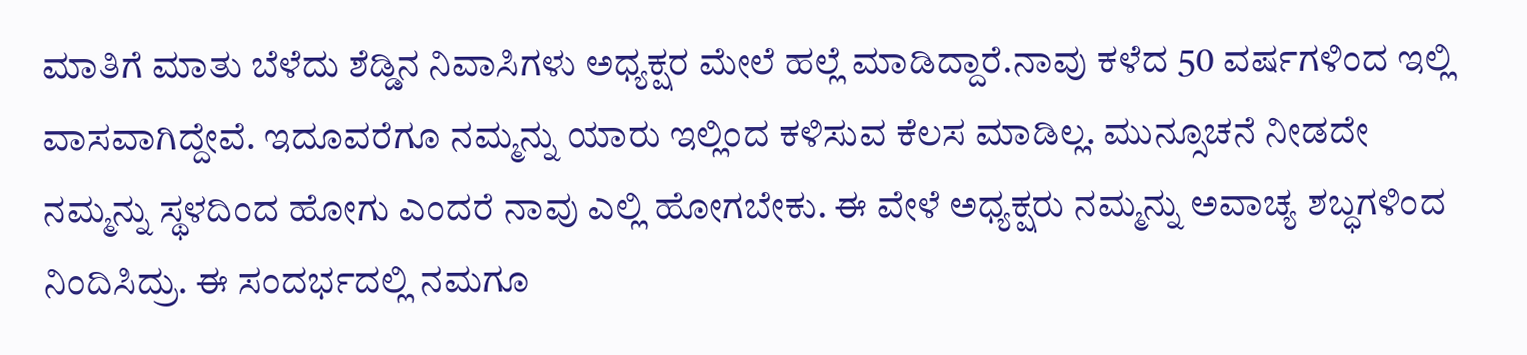ಮಾತಿಗೆ ಮಾತು ಬೆಳೆದು ಶೆಡ್ಡಿನ ನಿವಾಸಿಗಳು ಅಧ್ಯಕ್ಷರ ಮೇಲೆ ಹಲ್ಲೆ ಮಾಡಿದ್ದಾರೆ.ನಾವು ಕಳೆದ 50 ವರ್ಷಗಳಿಂದ ಇಲ್ಲಿ ವಾಸವಾಗಿದ್ದೇವೆ. ಇದೂವರೆಗೂ ನಮ್ಮನ್ನು ಯಾರು ಇಲ್ಲಿಂದ ಕಳಿಸುವ ಕೆಲಸ ಮಾಡಿಲ್ಲ. ಮುನ್ಸೂಚನೆ ನೀಡದೇ ನಮ್ಮನ್ನು ಸ್ಥಳದಿಂದ ಹೋಗು ಎಂದರೆ ನಾವು ಎಲ್ಲಿ ಹೋಗಬೇಕು. ಈ ವೇಳೆ ಅಧ್ಯಕ್ಷರು ನಮ್ಮನ್ನು ಅವಾಚ್ಯ ಶಬ್ಧಗಳಿಂದ ನಿಂದಿಸಿದ್ರು. ಈ ಸಂದರ್ಭದಲ್ಲಿ ನಮಗೂ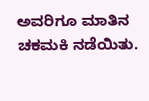ಅವರಿಗೂ ಮಾತಿನ ಚಕಮಕಿ ನಡೆಯಿತು.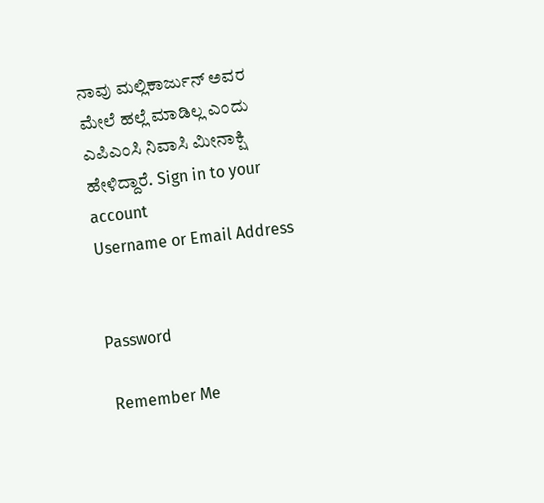ನಾವು ಮಲ್ಲಿಕಾರ್ಜುನ್ ಅವರ ಮೇಲೆ ಹಲ್ಲೆ ಮಾಡಿಲ್ಲ ಎಂದು ಎಪಿಎಂಸಿ ನಿವಾಸಿ ಮೀನಾಕ್ಷಿ ಹೇಳಿದ್ದಾರೆ. Sign in to your account
Username or Email Address


Password

 Remember Me